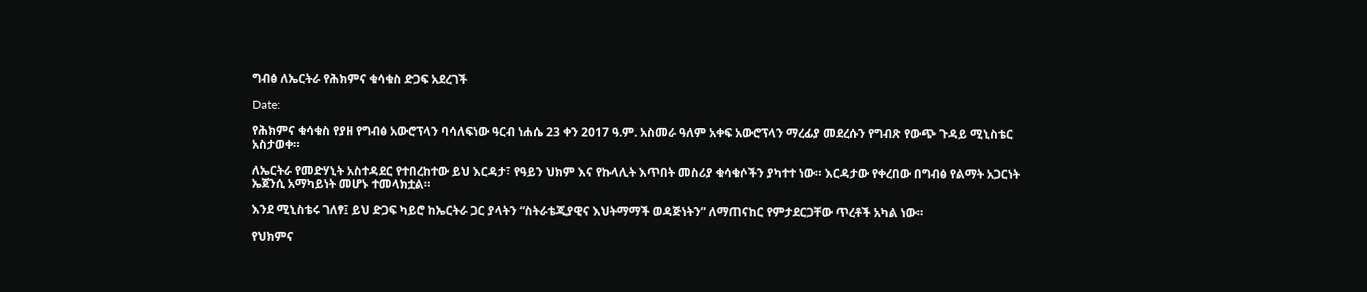ግብፅ ለኤርትራ የሕክምና ቁሳቁስ ድጋፍ አደረገች

Date:

የሕክምና ቁሳቁስ የያዘ የግብፅ አውሮፕላን ባሳለፍነው ዓርብ ነሐሴ 23 ቀን 2017 ዓ.ም. አስመራ ዓለም አቀፍ አውሮፕላን ማረፊያ መደረሱን የግብጽ የውጭ ጉዳይ ሚኒስቴር አስታወቀ።

ለኤርትራ የመድሃኒት አስተዳደር የተበረከተው ይህ እርዳታ፣ የዓይን ህክም እና የኩላሊት እጥበት መስሪያ ቁሳቁሶችን ያካተተ ነው። እርዳታው የቀረበው በግብፅ የልማት አጋርነት ኤጀንሲ አማካይነት መሆኑ ተመላክቷል።

እንደ ሚኒስቴሩ ገለፃ፤ ይህ ድጋፍ ካይሮ ከኤርትራ ጋር ያላትን “ስትራቴጂያዊና እህትማማች ወዳጅነትን” ለማጠናከር የምታደርጋቸው ጥረቶች አካል ነው።

የህክምና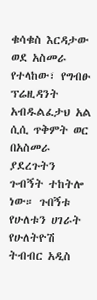ቁሳቁስ እርዳታው ወደ አስመራ የተላከው፣ የግብፁ ፕሬዚዳንት አብዱልፈታህ አል ሲሲ ጥቅምት ወር በአስመራ ያደረጉትን ጉብኝት ተከትሎ ነው። ጉበኝቱ የሁለቱን ሀገራት የሁለትዮሽ ትብብር አዲስ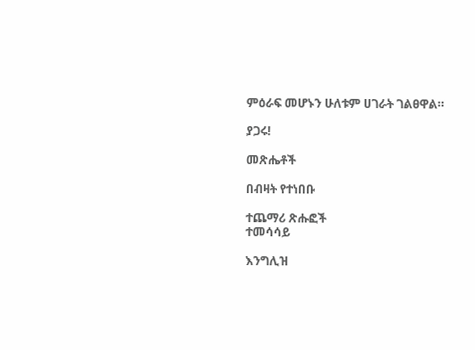ምዕራፍ መሆኑን ሁለቱም ሀገራት ገልፀዋል።

ያጋሩ!

መጽሔቶች

በብዛት የተነበቡ

ተጨማሪ ጽሑፎች
ተመሳሳይ

እንግሊዝ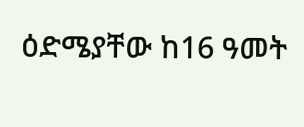ዕድሜያቸው ከ16 ዓመት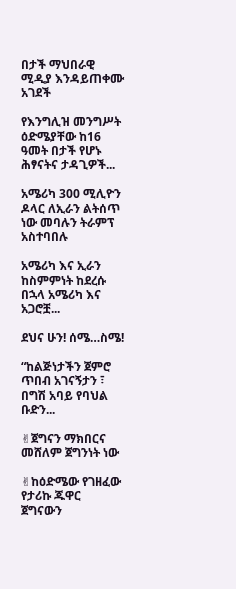በታች ማህበራዊ ሚዲያ እንዳይጠቀሙ አገደች

የእንግሊዝ መንግሥት ዕድሜያቸው ከ16 ዓመት በታች የሆኑ ሕፃናትና ታዳጊዎች...

አሜሪካ 300 ሚሊዮን ዶላር ለኢራን ልትሰጥ ነው መባሉን ትራምፕ አስተባበሉ

አሜሪካ እና ኢራን ከስምምነት ከደረሱ በኋላ አሜሪካ እና አጋሮቿ...

ደህና ሁን! ሰሜ…ስሜ!

“ከልጅነታችን ጀምሮ ጥበብ አገናኝታን ፣ በግሽ አባይ የባህል ቡድን...

✌ጀግናን ማክበርና መሸለም ጀግንነት ነው

✌ከዕድሜው የገዘፈው የታሪኩ ጁዋር ጀግናውን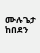ሙሉጌታ ከበደን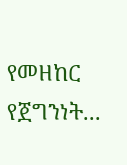የመዘከር የጀግንነት...